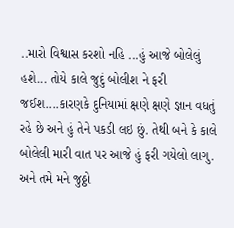..મારો વિશ્વાસ કરશો નહિ ...હું આજે બોલેલું હશે... તોયે કાલે જુદું બોલીશ ને ફરી જઈશ....કારણકે દુનિયામાં ક્ષણે ક્ષણે જ્ઞાન વધતું રહે છે અને હું તેને પકડી લઇ છું. તેથી બને કે કાલે બોલેલી મારી વાત પર આજે હું ફરી ગયેલો લાગુ. અને તમે મને જુઠ્ઠો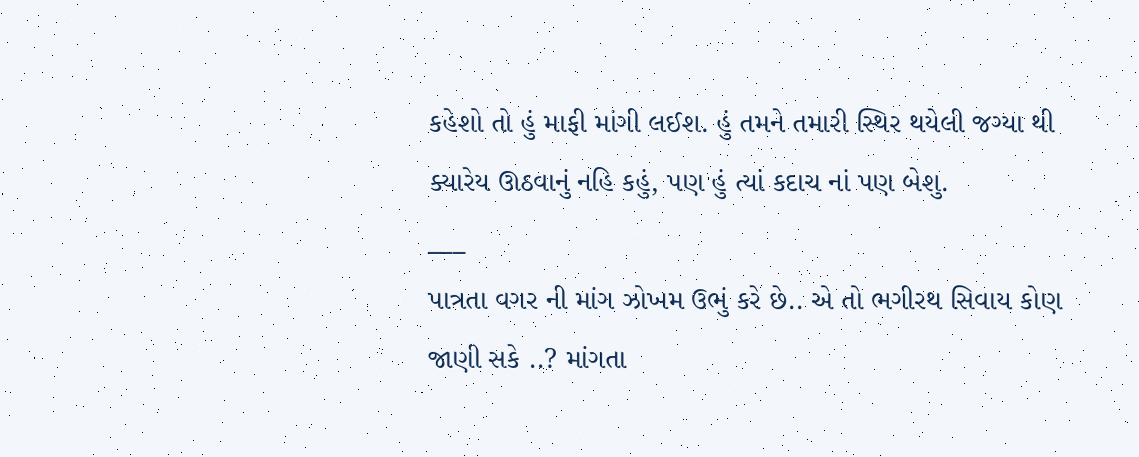કહેશો તો હું માફી માંગી લઈશ. હું તમને તમારી સ્થિર થયેલી જગ્યા થી ક્યારેય ઊઠવાનું નહિ કહું, પણ હું ત્યાં કદાચ નાં પણ બેશુ.
___
પાત્રતા વગર ની માંગ ઝોખમ ઉભું કરે છે.. એ તો ભગીરથ સિવાય કોણ જાણી સકે ..? માંગતા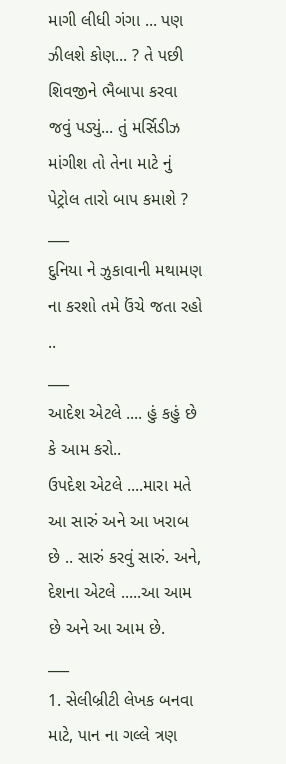માગી લીધી ગંગા ... પણ ઝીલશે કોણ... ? તે પછી શિવજીને ભૈબાપા કરવા જવું પડ્યું... તું મર્સિડીઝ માંગીશ તો તેના માટે નું પેટ્રોલ તારો બાપ કમાશે ?
___
દુનિયા ને ઝુકાવાની મથામણ ના કરશો તમે ઉંચે જતા રહો ..
___
આદેશ એટલે .... હું કહું છે કે આમ કરો..
ઉપદેશ એટલે ....મારા મતે આ સારું અને આ ખરાબ છે .. સારું કરવું સારું. અને,
દેશના એટલે .....આ આમ છે અને આ આમ છે.
___
1. સેલીબ્રીટી લેખક બનવા માટે, પાન ના ગલ્લે ત્રણ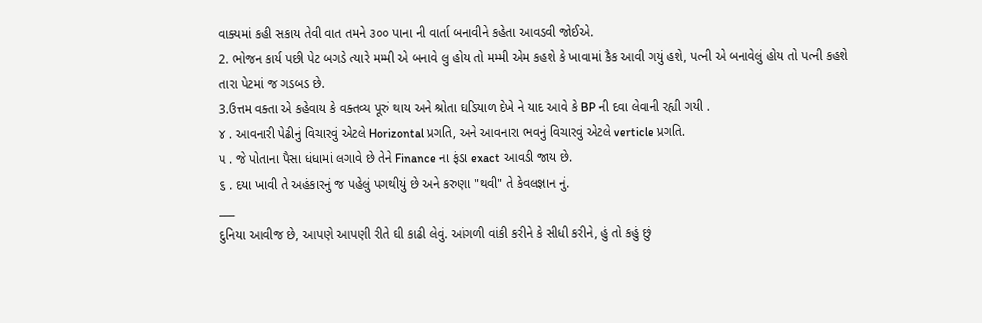વાક્યમાં કહી સકાય તેવી વાત તમને ૩૦૦ પાના ની વાર્તા બનાવીને કહેતા આવડવી જોઈએ.
2. ભોજન કાર્ય પછી પેટ બગડે ત્યારે મમ્મી એ બનાવે લુ હોય તો મમ્મી એમ કહશે કે ખાવામાં કૈક આવી ગયું હશે, પત્ની એ બનાવેલું હોય તો પત્ની કહશે તારા પેટમાં જ ગડબડ છે.
3.ઉત્તમ વક્તા એ કહેવાય કે વક્તવ્ય પૂરું થાય અને શ્રોતા ઘડિયાળ દેખે ને યાદ આવે કે BP ની દવા લેવાની રહ્યી ગયી .
૪ . આવનારી પેઢીનું વિચારવું એટલે Horizontal પ્રગતિ, અને આવનારા ભવનું વિચારવું એટલે verticle પ્રગતિ.
૫ . જે પોતાના પૈસા ધંધામાં લગાવે છે તેને Finance ના ફંડા exact આવડી જાય છે.
૬ . દયા ખાવી તે અહંકારનું જ પહેલું પગથીયું છે અને કરુણા "થવી" તે કેવલજ્ઞાન નું.
___
દુનિયા આવીજ છે, આપણે આપણી રીતે ઘી કાઢી લેવું. આંગળી વાંકી કરીને કે સીધી કરીને, હું તો કહું છું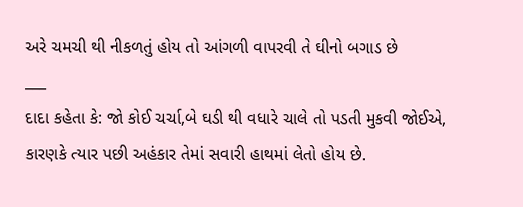અરે ચમચી થી નીકળતું હોય તો આંગળી વાપરવી તે ઘીનો બગાડ છે
___
દાદા કહેતા કે: જો કોઈ ચર્ચા,બે ઘડી થી વધારે ચાલે તો પડતી મુકવી જોઈએ, કારણકે ત્યાર પછી અહંકાર તેમાં સવારી હાથમાં લેતો હોય છે.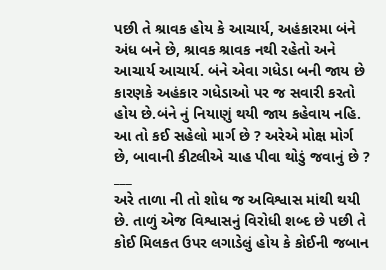પછી તે શ્રાવક હોય કે આચાર્ય, અહંકારમા બંને અંધ બને છે, શ્રાવક શ્રાવક નથી રહેતો અને આચાર્ય આચાર્ય. બંને એવા ગધેડા બની જાય છે કારણકે અહંકાર ગધેડાઓ પર જ સવારી કરતો હોય છે.બંને નું નિયાણું થયી જાય કહેવાય નહિ. આ તો કઈ સહેલો માર્ગ છે ? અરેએ મોક્ષ મોર્ગ છે, બાવાની કીટલીએ ચાહ પીવા થોડું જવાનું છે ?
___
અરે તાળા ની તો શોધ જ અવિશ્વાસ માંથી થયી છે. તાળું એજ વિશ્વાસનું વિરોધી શબ્દ છે પછી તે કોઈ મિલકત ઉપર લગાડેલું હોય કે કોઈની જબાન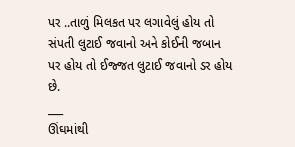પર ..તાળું મિલકત પર લગાવેલું હોય તો સંપતી લુટાઈ જવાનો અને કોઈની જબાન પર હોય તો ઈજ્જત લુટાઈ જવાનો ડર હોય છે.
___
ઊંઘમાંથી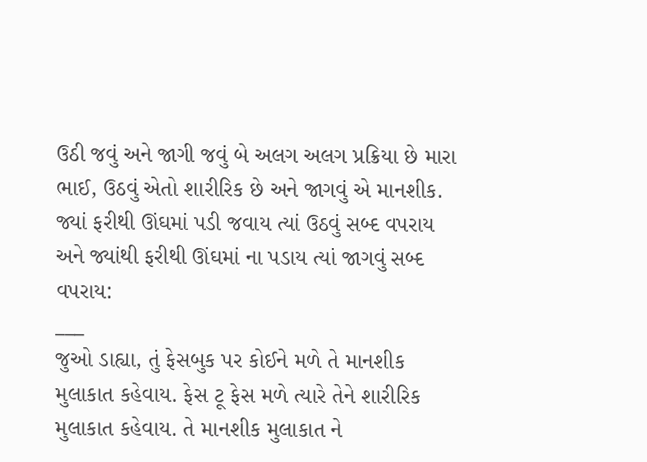ઉઠી જવું અને જાગી જવું બે અલગ અલગ પ્રક્રિયા છે મારા ભાઈ, ઉઠવું એતો શારીરિક છે અને જાગવું એ માનશીક. જ્યાં ફરીથી ઊંઘમાં પડી જવાય ત્યાં ઉઠવું સબ્દ વપરાય અને જ્યાંથી ફરીથી ઊંઘમાં ના પડાય ત્યાં જાગવું સબ્દ વપરાય:
___
જુઓ ડાહ્યા, તું ફેસબુક પર કોઈને મળે તે માનશીક મુલાકાત કહેવાય. ફેસ ટૂ ફેસ મળે ત્યારે તેને શારીરિક મુલાકાત કહેવાય. તે માનશીક મુલાકાત ને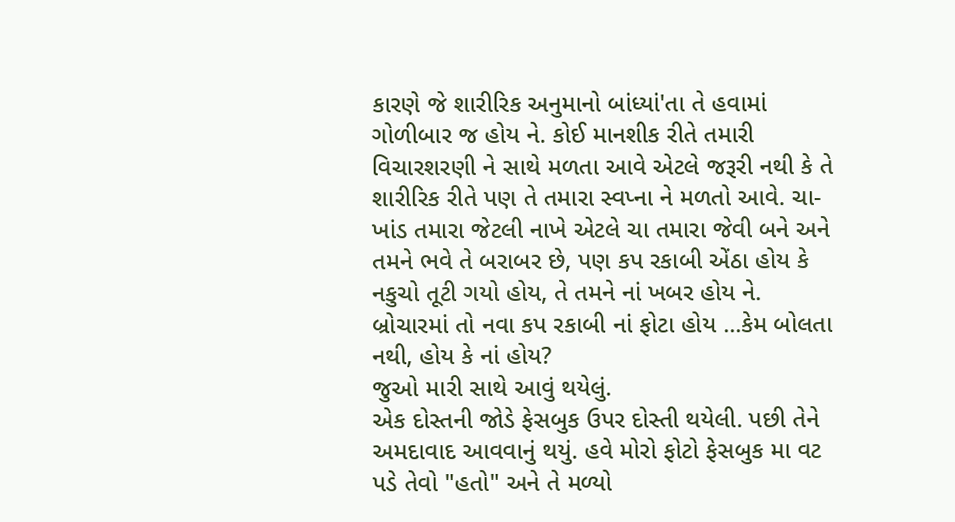કારણે જે શારીરિક અનુમાનો બાંધ્યાં'તા તે હવામાં ગોળીબાર જ હોય ને. કોઈ માનશીક રીતે તમારી વિચારશરણી ને સાથે મળતા આવે એટલે જરૂરી નથી કે તે શારીરિક રીતે પણ તે તમારા સ્વપ્ના ને મળતો આવે. ચા-ખાંડ તમારા જેટલી નાખે એટલે ચા તમારા જેવી બને અને તમને ભવે તે બરાબર છે, પણ કપ રકાબી એંઠા હોય કે નકુચો તૂટી ગયો હોય, તે તમને નાં ખબર હોય ને. બ્રોચારમાં તો નવા કપ રકાબી નાં ફોટા હોય ...કેમ બોલતા નથી, હોય કે નાં હોય?
જુઓ મારી સાથે આવું થયેલું.
એક દોસ્તની જોડે ફેસબુક ઉપર દોસ્તી થયેલી. પછી તેને અમદાવાદ આવવાનું થયું. હવે મોરો ફોટો ફેસબુક મા વટ પડે તેવો "હતો" અને તે મળ્યો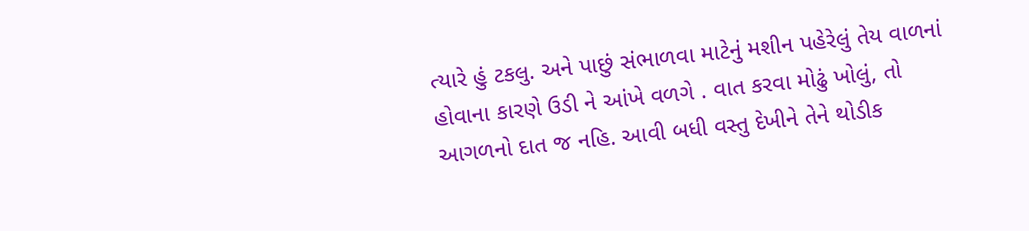ત્યારે હું ટકલુ. અને પાછું સંભાળવા માટેનું મશીન પહેરેલું તેય વાળનાં હોવાના કારણે ઉડી ને આંખે વળગે . વાત કરવા મોઢું ખોલું, તો આગળનો દાત જ નહિ. આવી બધી વસ્તુ દેખીને તેને થોડીક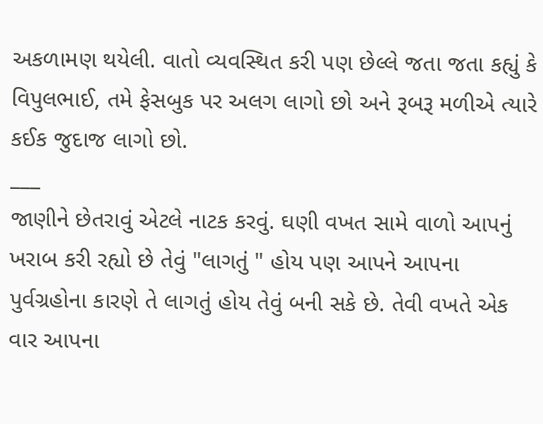અકળામણ થયેલી. વાતો વ્યવસ્થિત કરી પણ છેલ્લે જતા જતા કહ્યું કે વિપુલભાઈ, તમે ફેસબુક પર અલગ લાગો છો અને રૂબરૂ મળીએ ત્યારે કઈક જુદાજ લાગો છો.
___
જાણીને છેતરાવું એટલે નાટક કરવું. ઘણી વખત સામે વાળો આપનું ખરાબ કરી રહ્યો છે તેવું "લાગતું " હોય પણ આપને આપના પુર્વગ્રહોના કારણે તે લાગતું હોય તેવું બની સકે છે. તેવી વખતે એક વાર આપના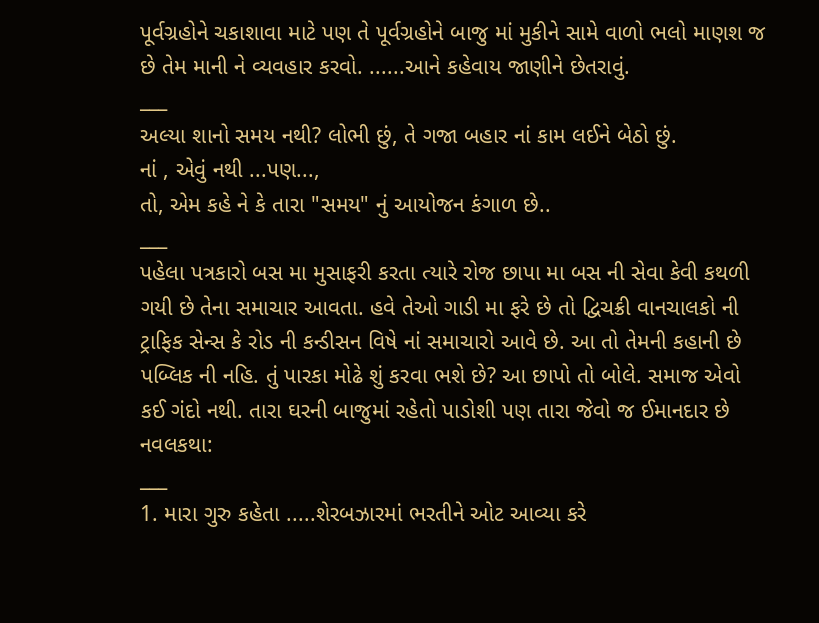પૂર્વગ્રહોને ચકાશાવા માટે પણ તે પૂર્વગ્રહોને બાજુ માં મુકીને સામે વાળો ભલો માણશ જ છે તેમ માની ને વ્યવહાર કરવો. ......આને કહેવાય જાણીને છેતરાવું.
___
અલ્યા શાનો સમય નથી? લોભી છું, તે ગજા બહાર નાં કામ લઈને બેઠો છું.
નાં , એવું નથી ...પણ...,
તો, એમ કહે ને કે તારા "સમય" નું આયોજન કંગાળ છે..
___
પહેલા પત્રકારો બસ મા મુસાફરી કરતા ત્યારે રોજ છાપા મા બસ ની સેવા કેવી કથળી ગયી છે તેના સમાચાર આવતા. હવે તેઓ ગાડી મા ફરે છે તો દ્વિચક્રી વાનચાલકો ની ટ્રાફિક સેન્સ કે રોડ ની કન્ડીસન વિષે નાં સમાચારો આવે છે. આ તો તેમની કહાની છે પબ્લિક ની નહિ. તું પારકા મોઢે શું કરવા ભશે છે? આ છાપો તો બોલે. સમાજ એવો કઈ ગંદો નથી. તારા ઘરની બાજુમાં રહેતો પાડોશી પણ તારા જેવો જ ઈમાનદાર છે નવલકથા:
___
1. મારા ગુરુ કહેતા .....શેરબઝારમાં ભરતીને ઓટ આવ્યા કરે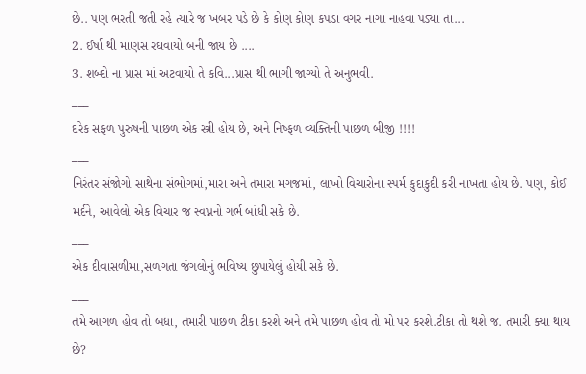છે.. પણ ભરતી જતી રહે ત્યારે જ ખબર પડે છે કે કોણ કોણ કપડા વગર નાગા નાહવા પડ્યા તા...
2. ઈર્ષા થી માણસ રઘવાયો બની જાય છે ....
3. શબ્દો ના પ્રાસ માં અટવાયો તે કવિ...પ્રાસ થી ભાગી જાગ્યો તે અનુભવી.
___
દરેક સફળ પુરુષની પાછળ એક સ્ત્રી હોય છે, અને નિષ્ફળ વ્યક્તિની પાછળ બીજી !!!!
___
નિરંતર સંજોગો સાથેના સંભોગમાં,મારા અને તમારા મગજમાં, લાખો વિચારોના સ્પર્મ કુદાકુદી કરી નાખતા હોય છે. પણ, કોઈ મર્દને, આવેલો એક વિચાર જ સ્વપ્નનો ગર્ભ બાંધી સકે છે.
___
એક દીવાસળીમા,સળગતા જંગલોનું ભવિષ્ય છુપાયેલું હોયી સકે છે.
___
તમે આગળ હોવ તો બધા, તમારી પાછળ ટીકા કરશે અને તમે પાછળ હોવ તો મો પર કરશે.ટીકા તો થશે જ. તમારી ક્યા થાય છે?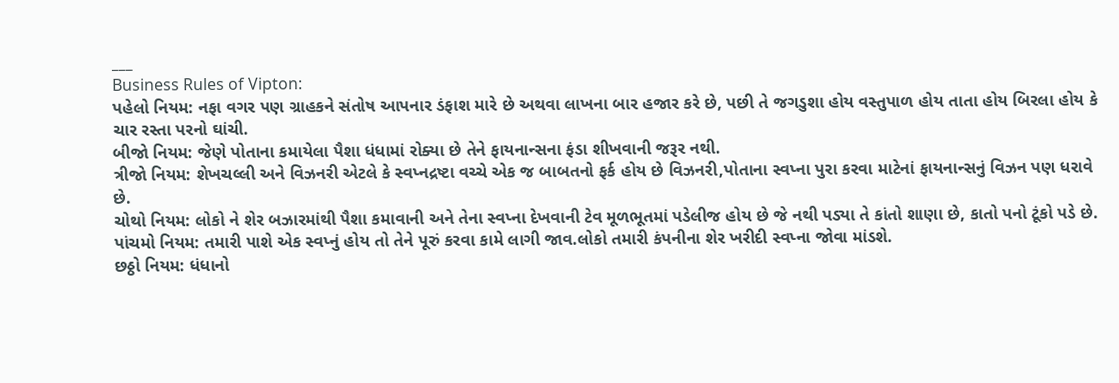___
Business Rules of Vipton:
પહેલો નિયમ: નફા વગર પણ ગ્રાહકને સંતોષ આપનાર ડંફાશ મારે છે અથવા લાખના બાર હજાર કરે છે, પછી તે જગડુશા હોય વસ્તુપાળ હોય તાતા હોય બિરલા હોય કે ચાર રસ્તા પરનો ઘાંચી.
બીજો નિયમ: જેણે પોતાના કમાયેલા પૈશા ધંધામાં રોક્યા છે તેને ફાયનાન્સના ફંડા શીખવાની જરૂર નથી.
ત્રીજો નિયમ: શેખચલ્લી અને વિઝનરી એટલે કે સ્વપ્નદ્રષ્ટા વચ્ચે એક જ બાબતનો ફર્ક હોય છે વિઝનરી,પોતાના સ્વપ્ના પુરા કરવા માટેનાં ફાયનાન્સનું વિઝન પણ ધરાવે છે.
ચોથો નિયમ: લોકો ને શેર બઝારમાંથી પૈશા કમાવાની અને તેના સ્વપ્ના દેખવાની ટેવ મૂળભૂતમાં પડેલીજ હોય છે જે નથી પડ્યા તે કાંતો શાણા છે, કાતો પનો ટૂંકો પડે છે.
પાંચમો નિયમ: તમારી પાશે એક સ્વપ્નું હોય તો તેને પૂરું કરવા કામે લાગી જાવ.લોકો તમારી કંપનીના શેર ખરીદી સ્વપ્ના જોવા માંડશે.
છઠ્ઠો નિયમ: ધંધાનો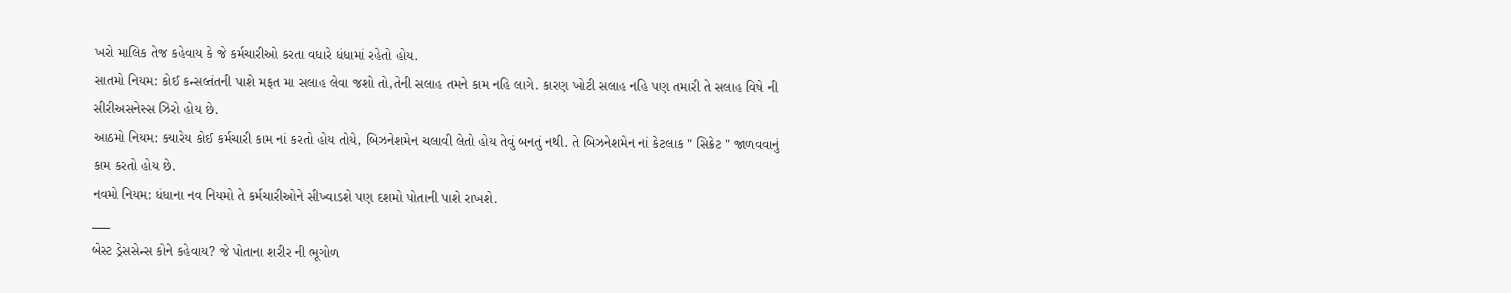ખરો માલિક તેજ કહેવાય કે જે કર્મચારીઓ કરતા વધારે ધંધામાં રહેતો હોય.
સાતમો નિયમ: કોઈ કન્સલ્તંતની પાશે મફત મા સલાહ લેવા જશો તો,તેની સલાહ તમને કામ નહિ લાગે. કારણ ખોટી સલાહ નહિ પણ તમારી તે સલાહ વિષે ની સીરીઅસનેસ્સ ઝિરો હોય છે.
આઠમો નિયમ: ક્યારેય કોઈ કર્મચારી કામ નાં કરતો હોય તોયે, બિઝનેશમેન ચલાવી લેતો હોય તેવું બનતું નથી. તે બિઝનેશમેન નાં કેટલાક " સિક્રેટ " જાળવવાનું કામ કરતો હોય છે.
નવમો નિયમ: ધંધાના નવ નિયમો તે કર્મચારીઓને સીખ્વાડશે પણ દશમો પોતાની પાશે રાખશે.
___
બેસ્ટ ડ્રેસસેન્સ કોને કહેવાય? જે પોતાના શરીર ની ભૂગોળ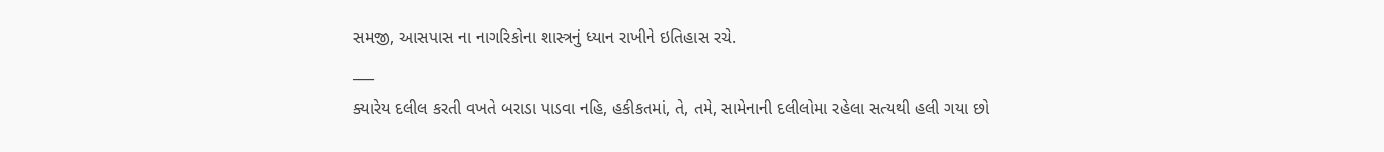સમજી, આસપાસ ના નાગરિકોના શાસ્ત્રનું ધ્યાન રાખીને ઇતિહાસ રચે.
___
ક્યારેય દલીલ કરતી વખતે બરાડા પાડવા નહિ, હકીકતમાં, તે, તમે, સામેનાની દલીલોમા રહેલા સત્યથી હલી ગયા છો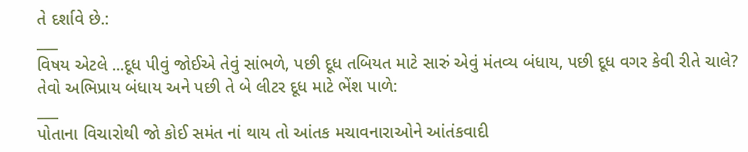તે દર્શાવે છે.:
___
વિષય એટલે ...દૂધ પીવું જોઈએ તેવું સાંભળે, પછી દૂધ તબિયત માટે સારું એવું મંતવ્ય બંધાય, પછી દૂધ વગર કેવી રીતે ચાલે? તેવો અભિપ્રાય બંધાય અને પછી તે બે લીટર દૂધ માટે ભેંશ પાળે:
___
પોતાના વિચારોથી જો કોઈ સમંત નાં થાય તો આંતક મચાવનારાઓને આંતંકવાદી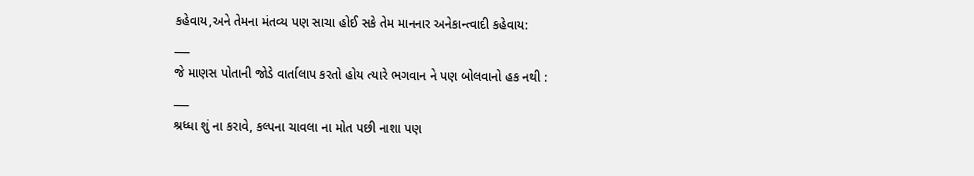કહેવાય,અને તેમના મંતવ્ય પણ સાચા હોઈ સકે તેમ માનનાર અનેકાન્ત્વાદી કહેવાય:
___
જે માણસ પોતાની જોડે વાર્તાલાપ કરતો હોય ત્યારે ભગવાન ને પણ બોલવાનો હક નથી :
___
શ્રધ્ધા શું ના કરાવે, કલ્પના ચાવલા ના મોત પછી નાશા પણ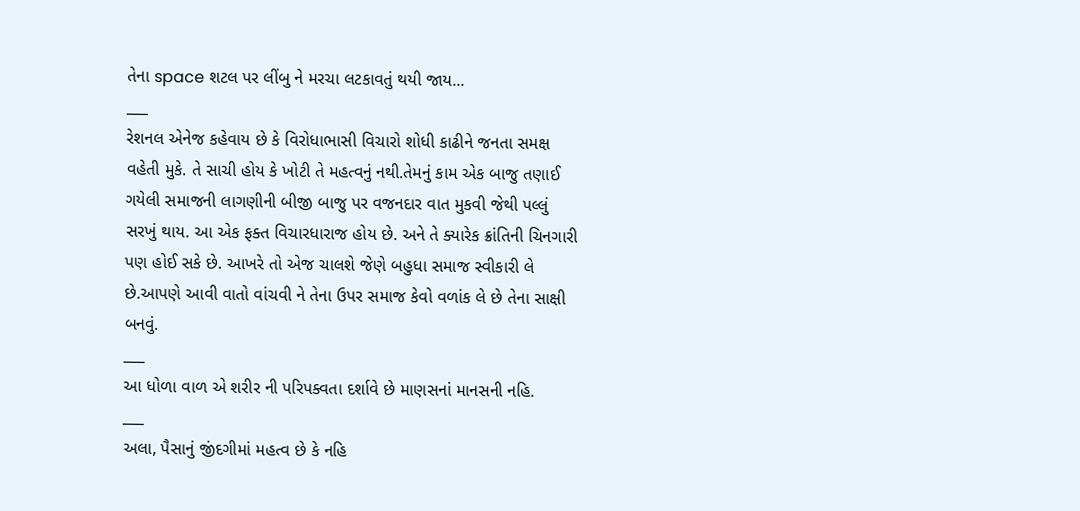તેના space શટલ પર લીંબુ ને મરચા લટકાવતું થયી જાય...
___
રેશનલ એનેજ કહેવાય છે કે વિરોધાભાસી વિચારો શોધી કાઢીને જનતા સમક્ષ વહેતી મુકે. તે સાચી હોય કે ખોટી તે મહત્વનું નથી.તેમનું કામ એક બાજુ તણાઈ ગયેલી સમાજની લાગણીની બીજી બાજુ પર વજનદાર વાત મુકવી જેથી પલ્લું સરખું થાય. આ એક ફક્ત વિચારધારાજ હોય છે. અને તે ક્યારેક ક્રાંતિની ચિનગારી પણ હોઈ સકે છે. આખરે તો એજ ચાલશે જેણે બહુધા સમાજ સ્વીકારી લે છે.આપણે આવી વાતો વાંચવી ને તેના ઉપર સમાજ કેવો વળાંક લે છે તેના સાક્ષી બનવું.
___
આ ધોળા વાળ એ શરીર ની પરિપક્વતા દર્શાવે છે માણસનાં માનસની નહિ.
___
અલા, પૈસાનું જીંદગીમાં મહત્વ છે કે નહિ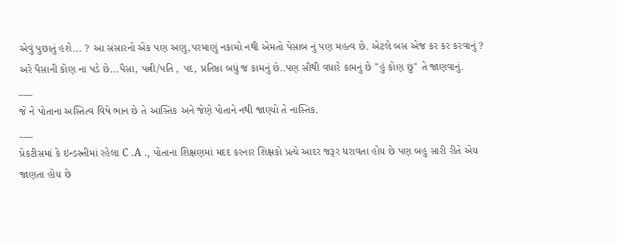એવું પુછાતું હશે... ? આ સંસારનો એક પણ અણુ,પરમાણું નકામો નથી એમતો પેસાબ નું પણ મહત્વ છે. એટલે બસ એજ કર કર કરવાનું ? અરે પૈસાની કોણ ના પડે છે...પૈસા, પત્ની/પતિ , પદ, પ્રતિષ્ઠા બધું જ કામનું છે..પણ સૌથી વધારે કામનું છે "હું કોણ છું" તે જાણવાનું.
___
જે ને પોતાના અસ્તિત્વ વિષે ભાન છે તે આસ્તિક અને જેણે પોતાને નથી જાણ્યો તે નાસ્તિક.
___
પ્રેકટીસમાં કે ઇન્ડસ્ર્તીમાં રહેલા C .A ., પોતાના શિક્ષણમાં મદદ કરનાર શિક્ષકો પ્રત્યે આદર જરૂર ધરાવતા હોય છે પણ બહુ સારી રીતે એય જાણતા હોય છે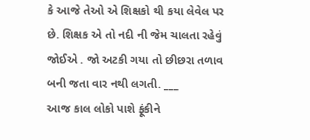કે આજે તેઓ એ શિક્ષકો થી કયા લેવેલ પર છે. શિક્ષક એ તો નદી ની જેમ ચાલતા રહેવું જોઈએ . જો અટકી ગયા તો છીછરા તળાવ બની જતા વાર નથી લગતી. ___
આજ કાલ લોકો પાશે ફૂંકીને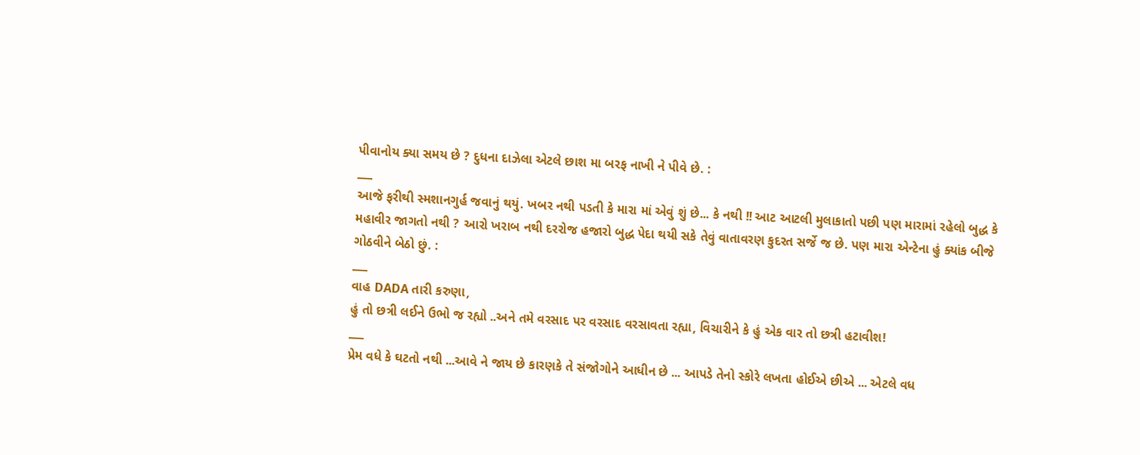પીવાનોય ક્યા સમય છે ? દુધના દાઝેલા એટલે છાશ મા બરફ નાખી ને પીવે છે. :
___
આજે ફરીથી સ્મશાનગુર્હ જવાનું થયું. ખબર નથી પડતી કે મારા માં એવું શું છે... કે નથી !! આટ આટલી મુલાકાતો પછી પણ મારામાં રહેલો બુદ્ધ કે મહાવીર જાગતો નથી ? આરો ખરાબ નથી દરરોજ હજારો બુદ્ધ પેદા થયી સકે તેવું વાતાવરણ કુદરત સર્જે જ છે. પણ મારા એન્ટેના હું ક્યાંક બીજે ગોઠવીને બેઠો છું. :
___
વાહ DADA તારી કરુણા,
હું તો છત્રી લઈને ઉભો જ રહ્યો ..અને તમે વરસાદ પર વરસાદ વરસાવતા રહ્યા, વિચારીને કે હું એક વાર તો છત્રી હટાવીશ!
___
પ્રેમ વધે કે ઘટતો નથી ...આવે ને જાય છે કારણકે તે સંજોગોને આધીન છે ... આપડે તેનો સ્કોરે લખતા હોઈએ છીએ ... એટલે વધ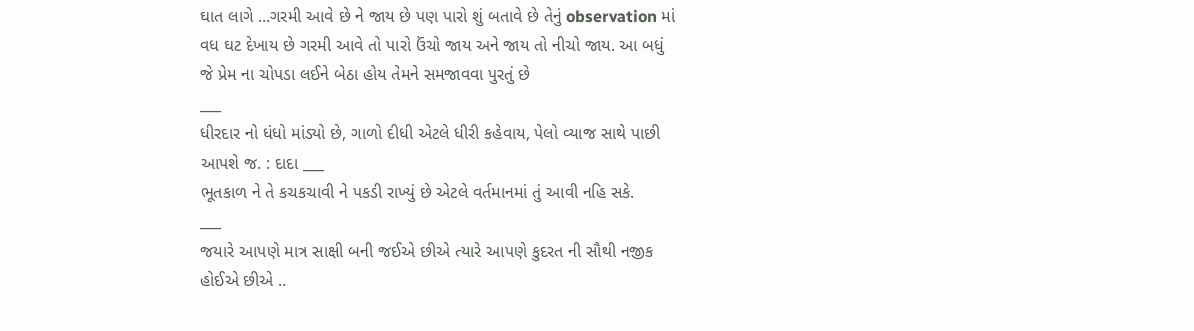ઘાત લાગે ...ગરમી આવે છે ને જાય છે પણ પારો શું બતાવે છે તેનું observation માં વધ ઘટ દેખાય છે ગરમી આવે તો પારો ઉંચો જાય અને જાય તો નીચો જાય. આ બધું જે પ્રેમ ના ચોપડા લઈને બેઠા હોય તેમને સમજાવવા પુરતું છે
___
ધીરદાર નો ધંધો માંડ્યો છે, ગાળો દીધી એટલે ધીરી કહેવાય, પેલો વ્યાજ સાથે પાછી આપશે જ. : દાદા ___
ભૂતકાળ ને તે કચકચાવી ને પકડી રાખ્યું છે એટલે વર્તમાનમાં તું આવી નહિ સકે.
___
જયારે આપણે માત્ર સાક્ષી બની જઈએ છીએ ત્યારે આપણે કુદરત ની સૌથી નજીક હોઈએ છીએ ..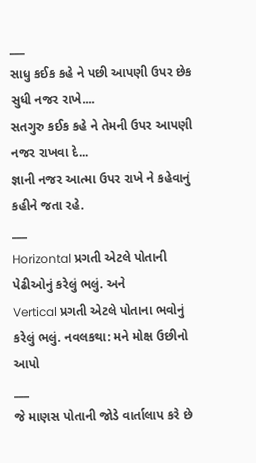___
સાધુ કઈક કહે ને પછી આપણી ઉપર છેક સુધી નજર રાખે....
સતગુરુ કઈક કહે ને તેમની ઉપર આપણી નજર રાખવા દે...
જ્ઞાની નજર આત્મા ઉપર રાખે ને કહેવાનું કહીને જતા રહે.
___
Horizontal પ્રગતી એટલે પોતાની પેઢીઓનું કરેલું ભલું. અને
Vertical પ્રગતી એટલે પોતાના ભવોનું કરેલું ભલું. નવલકથા: મને મોક્ષ ઉછીનો આપો
___
જે માણસ પોતાની જોડે વાર્તાલાપ કરે છે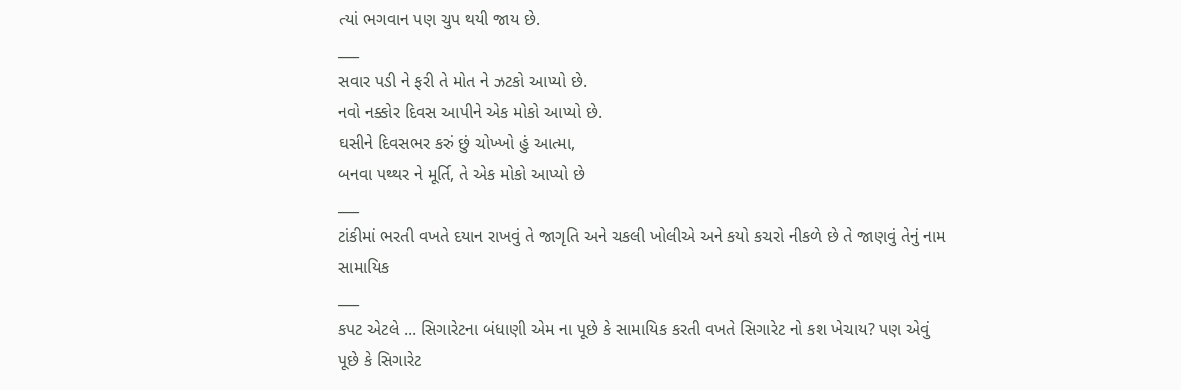ત્યાં ભગવાન પણ ચુપ થયી જાય છે.
___
સવાર પડી ને ફરી તે મોત ને ઝટકો આપ્યો છે.
નવો નક્કોર દિવસ આપીને એક મોકો આપ્યો છે.
ઘસીને દિવસભર કરું છું ચોખ્ખો હું આત્મા,
બનવા પથ્થર ને મૂર્તિ, તે એક મોકો આપ્યો છે
___
ટાંકીમાં ભરતી વખતે દયાન રાખવું તે જાગૃતિ અને ચકલી ખોલીએ અને કયો કચરો નીકળે છે તે જાણવું તેનું નામ સામાયિક
___
કપટ એટલે ... સિગારેટના બંધાણી એમ ના પૂછે કે સામાયિક કરતી વખતે સિગારેટ નો કશ ખેચાય? પણ એવું પૂછે કે સિગારેટ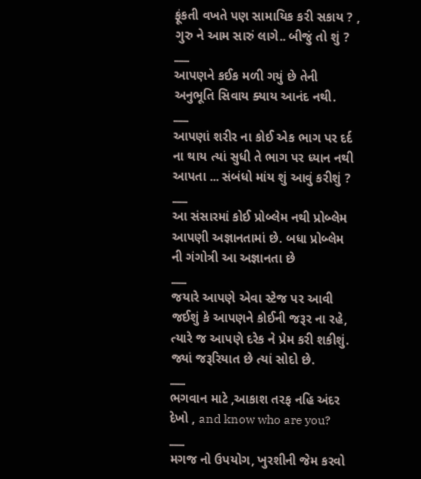ફૂંકતી વખતે પણ સામાયિક કરી સકાય ? , ગુરુ ને આમ સારું લાગે.. બીજું તો શું ?
___
આપણને કઈક મળી ગયું છે તેની અનુભૂતિ સિવાય ક્યાય આનંદ નથી.
___
આપણાં શરીર ના કોઈ એક ભાગ પર દર્દ ના થાય ત્યાં સુધી તે ભાગ પર ધ્યાન નથી આપતા ... સંબંધો માંય શું આવું કરીશું ?
___
આ સંસારમાં કોઈ પ્રોબ્લેમ નથી પ્રોબ્લેમ આપણી અજ્ઞાનતામાં છે. બધા પ્રોબ્લેમ ની ગંગોત્રી આ અજ્ઞાનતા છે
___
જયારે આપણે એવા સ્ટેજ પર આવી જઈશું કે આપણને કોઈની જરૂર ના રહે, ત્યારે જ આપણે દરેક ને પ્રેમ કરી શકીશું. જ્યાં જરૂરિયાત છે ત્યાં સોદો છે.
___
ભગવાન માટે ,આકાશ તરફ નહિ અંદર દેખો , and know who are you?
___
મગજ નો ઉપયોગ, ખુરશીની જેમ કરવો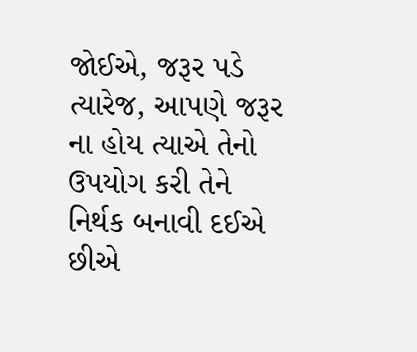જોઈએ, જરૂર પડે ત્યારેજ, આપણે જરૂર ના હોય ત્યાએ તેનો ઉપયોગ કરી તેને નિર્થક બનાવી દઈએ છીએ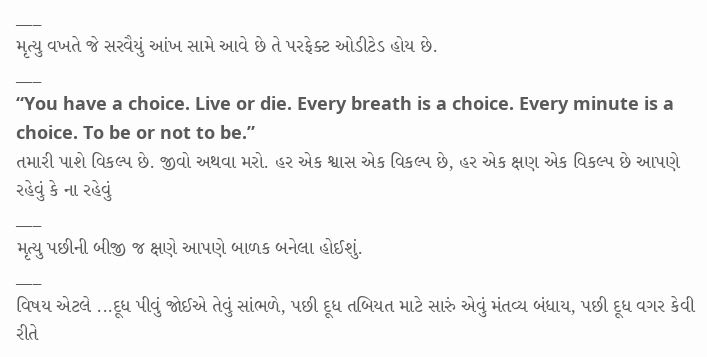___
મૃત્યુ વખતે જે સરવૈયું આંખ સામે આવે છે તે પરફેક્ટ ઓડીટેડ હોય છે.
___
“You have a choice. Live or die. Every breath is a choice. Every minute is a choice. To be or not to be.”
તમારી પાશે વિકલ્પ છે. જીવો અથવા મરો. હર એક શ્વાસ એક વિકલ્પ છે, હર એક ક્ષણ એક વિકલ્પ છે આપણે રહેવું કે ના રહેવું
___
મૃત્યુ પછીની બીજી જ ક્ષણે આપણે બાળક બનેલા હોઈશું.
___
વિષય એટલે ...દૂધ પીવું જોઈએ તેવું સાંભળે, પછી દૂધ તબિયત માટે સારું એવું મંતવ્ય બંધાય, પછી દૂધ વગર કેવી રીતે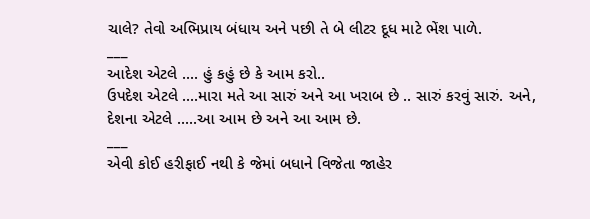ચાલે? તેવો અભિપ્રાય બંધાય અને પછી તે બે લીટર દૂધ માટે ભેંશ પાળે.
___
આદેશ એટલે .... હું કહું છે કે આમ કરો..
ઉપદેશ એટલે ....મારા મતે આ સારું અને આ ખરાબ છે .. સારું કરવું સારું. અને,
દેશના એટલે .....આ આમ છે અને આ આમ છે.
___
એવી કોઈ હરીફાઈ નથી કે જેમાં બધાને વિજેતા જાહેર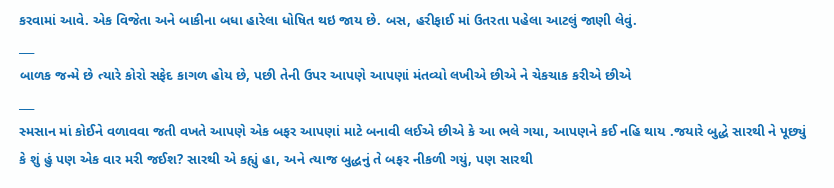કરવામાં આવે. એક વિજેતા અને બાકીના બધા હારેલા ધોષિત થઇ જાય છે. બસ, હરીફાઈ માં ઉતરતા પહેલા આટલું જાણી લેવું.
___
બાળક જન્મે છે ત્યારે કોરો સફેદ કાગળ હોય છે, પછી તેની ઉપર આપણે આપણાં મંતવ્યો લખીએ છીએ ને ચેકચાક કરીએ છીએ
___
સ્મસાન માં કોઈને વળાવવા જતી વખતે આપણે એક બફર આપણાં માટે બનાવી લઈએ છીએ કે આ ભલે ગયા, આપણને કઈ નહિ થાય .જયારે બુદ્ધે સારથી ને પૂછ્યું કે શું હું પણ એક વાર મરી જઈશ? સારથી એ કહ્યું હા, અને ત્યાજ બુદ્ધનું તે બફર નીકળી ગયું, પણ સારથી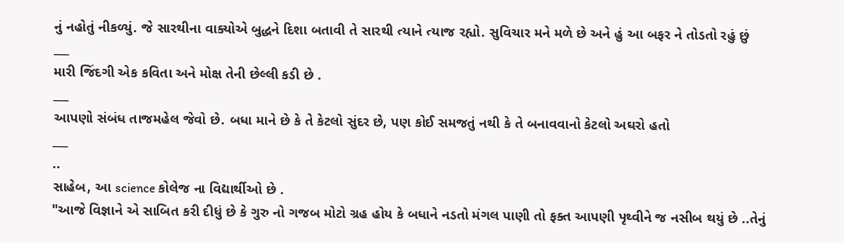નું નહોતું નીકળ્યું. જે સારથીના વાક્યોએ બુદ્ધને દિશા બતાવી તે સારથી ત્યાને ત્યાજ રહ્યો. સુવિચાર મને મળે છે અને હું આ બફર ને તોડતો રહું છું
___
મારી જિંદગી એક કવિતા અને મોક્ષ તેની છેલ્લી કડી છે .
___
આપણો સંબંધ તાજમહેલ જેવો છે. બધા માને છે કે તે કેટલો સુંદર છે, પણ કોઈ સમજતું નથી કે તે બનાવવાનો કેટલો અઘરો હતો
___
..
સાહેબ, આ science કોલેજ ના વિદ્યાર્થીઓ છે .
"આજે વિજ્ઞાને એ સાબિત કરી દીધું છે કે ગુરુ નો ગજબ મોટો ગ્રહ હોય કે બધાને નડતો મંગલ પાણી તો ફક્ત આપણી પૃથ્વીને જ નસીબ થયું છે ..તેનું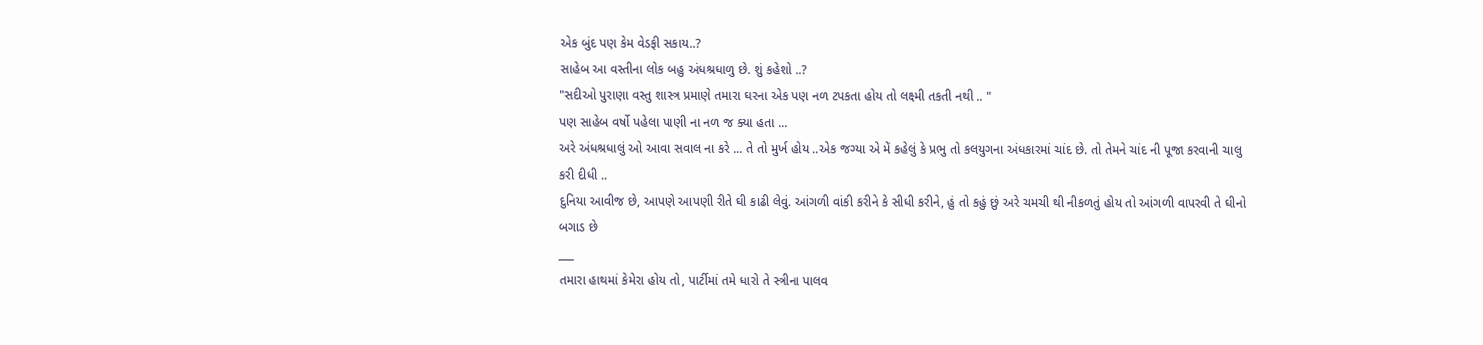એક બુંદ પણ કેમ વેડફી સકાય..?
સાહેબ આ વસ્તીના લોક બહુ અંધશ્રધાળુ છે. શું કહેશો ..?
"સદીઓ પુરાણા વસ્તુ શાસ્ત્ર પ્રમાણે તમારા ઘરના એક પણ નળ ટપકતા હોય તો લક્ષ્મી તકતી નથી .. "
પણ સાહેબ વર્ષો પહેલા પાણી ના નળ જ ક્યા હતા ...
અરે અંધશ્રધાલું ઓ આવા સવાલ ના કરે ... તે તો મુર્ખ હોય ..એક જગ્યા એ મેં કહેલું કે પ્રભુ તો કલયુગના અંધકારમાં ચાંદ છે. તો તેમને ચાંદ ની પૂજા કરવાની ચાલુ કરી દીધી ..
દુનિયા આવીજ છે, આપણે આપણી રીતે ઘી કાઢી લેવું. આંગળી વાંકી કરીને કે સીધી કરીને, હું તો કહું છું અરે ચમચી થી નીકળતું હોય તો આંગળી વાપરવી તે ઘીનો બગાડ છે
___
તમારા હાથમાં કેમેરા હોય તો, પાર્ટીમાં તમે ધારો તે સ્ત્રીના પાલવ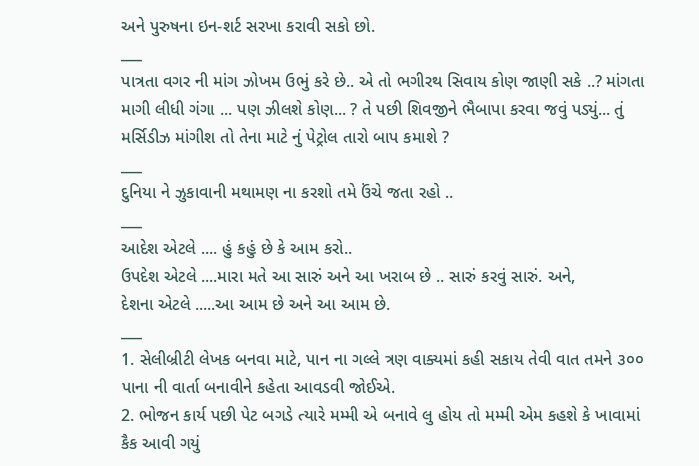અને પુરુષના ઇન-શર્ટ સરખા કરાવી સકો છો.
___
પાત્રતા વગર ની માંગ ઝોખમ ઉભું કરે છે.. એ તો ભગીરથ સિવાય કોણ જાણી સકે ..? માંગતા માગી લીધી ગંગા ... પણ ઝીલશે કોણ... ? તે પછી શિવજીને ભૈબાપા કરવા જવું પડ્યું... તું મર્સિડીઝ માંગીશ તો તેના માટે નું પેટ્રોલ તારો બાપ કમાશે ?
___
દુનિયા ને ઝુકાવાની મથામણ ના કરશો તમે ઉંચે જતા રહો ..
___
આદેશ એટલે .... હું કહું છે કે આમ કરો..
ઉપદેશ એટલે ....મારા મતે આ સારું અને આ ખરાબ છે .. સારું કરવું સારું. અને,
દેશના એટલે .....આ આમ છે અને આ આમ છે.
___
1. સેલીબ્રીટી લેખક બનવા માટે, પાન ના ગલ્લે ત્રણ વાક્યમાં કહી સકાય તેવી વાત તમને ૩૦૦ પાના ની વાર્તા બનાવીને કહેતા આવડવી જોઈએ.
2. ભોજન કાર્ય પછી પેટ બગડે ત્યારે મમ્મી એ બનાવે લુ હોય તો મમ્મી એમ કહશે કે ખાવામાં કૈક આવી ગયું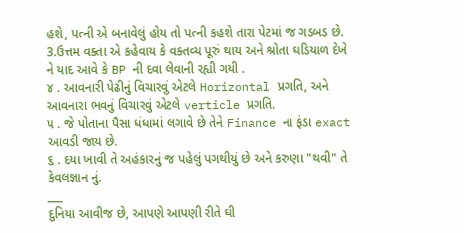હશે, પત્ની એ બનાવેલું હોય તો પત્ની કહશે તારા પેટમાં જ ગડબડ છે.
3.ઉત્તમ વક્તા એ કહેવાય કે વક્તવ્ય પૂરું થાય અને શ્રોતા ઘડિયાળ દેખે ને યાદ આવે કે BP ની દવા લેવાની રહ્યી ગયી .
૪ . આવનારી પેઢીનું વિચારવું એટલે Horizontal પ્રગતિ, અને આવનારા ભવનું વિચારવું એટલે verticle પ્રગતિ.
૫ . જે પોતાના પૈસા ધંધામાં લગાવે છે તેને Finance ના ફંડા exact આવડી જાય છે.
૬ . દયા ખાવી તે અહંકારનું જ પહેલું પગથીયું છે અને કરુણા "થવી" તે કેવલજ્ઞાન નું.
___
દુનિયા આવીજ છે, આપણે આપણી રીતે ઘી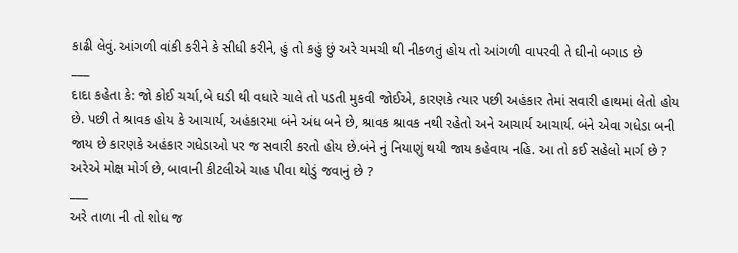કાઢી લેવું. આંગળી વાંકી કરીને કે સીધી કરીને, હું તો કહું છું અરે ચમચી થી નીકળતું હોય તો આંગળી વાપરવી તે ઘીનો બગાડ છે
___
દાદા કહેતા કે: જો કોઈ ચર્ચા,બે ઘડી થી વધારે ચાલે તો પડતી મુકવી જોઈએ, કારણકે ત્યાર પછી અહંકાર તેમાં સવારી હાથમાં લેતો હોય છે. પછી તે શ્રાવક હોય કે આચાર્ય, અહંકારમા બંને અંધ બને છે, શ્રાવક શ્રાવક નથી રહેતો અને આચાર્ય આચાર્ય. બંને એવા ગધેડા બની જાય છે કારણકે અહંકાર ગધેડાઓ પર જ સવારી કરતો હોય છે.બંને નું નિયાણું થયી જાય કહેવાય નહિ. આ તો કઈ સહેલો માર્ગ છે ? અરેએ મોક્ષ મોર્ગ છે, બાવાની કીટલીએ ચાહ પીવા થોડું જવાનું છે ?
___
અરે તાળા ની તો શોધ જ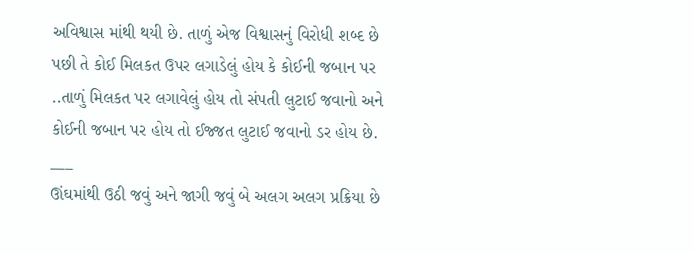અવિશ્વાસ માંથી થયી છે. તાળું એજ વિશ્વાસનું વિરોધી શબ્દ છે પછી તે કોઈ મિલકત ઉપર લગાડેલું હોય કે કોઈની જબાન પર ..તાળું મિલકત પર લગાવેલું હોય તો સંપતી લુટાઈ જવાનો અને કોઈની જબાન પર હોય તો ઈજ્જત લુટાઈ જવાનો ડર હોય છે.
___
ઊંઘમાંથી ઉઠી જવું અને જાગી જવું બે અલગ અલગ પ્રક્રિયા છે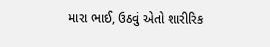મારા ભાઈ, ઉઠવું એતો શારીરિક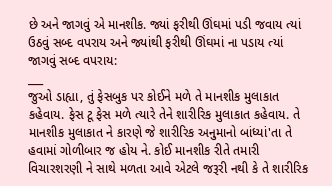છે અને જાગવું એ માનશીક. જ્યાં ફરીથી ઊંઘમાં પડી જવાય ત્યાં ઉઠવું સબ્દ વપરાય અને જ્યાંથી ફરીથી ઊંઘમાં ના પડાય ત્યાં જાગવું સબ્દ વપરાય:
___
જુઓ ડાહ્યા, તું ફેસબુક પર કોઈને મળે તે માનશીક મુલાકાત કહેવાય. ફેસ ટૂ ફેસ મળે ત્યારે તેને શારીરિક મુલાકાત કહેવાય. તે માનશીક મુલાકાત ને કારણે જે શારીરિક અનુમાનો બાંધ્યાં'તા તે હવામાં ગોળીબાર જ હોય ને. કોઈ માનશીક રીતે તમારી વિચારશરણી ને સાથે મળતા આવે એટલે જરૂરી નથી કે તે શારીરિક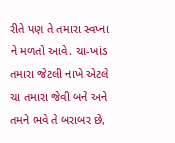રીતે પણ તે તમારા સ્વપ્ના ને મળતો આવે. ચા-ખાંડ તમારા જેટલી નાખે એટલે ચા તમારા જેવી બને અને તમને ભવે તે બરાબર છે,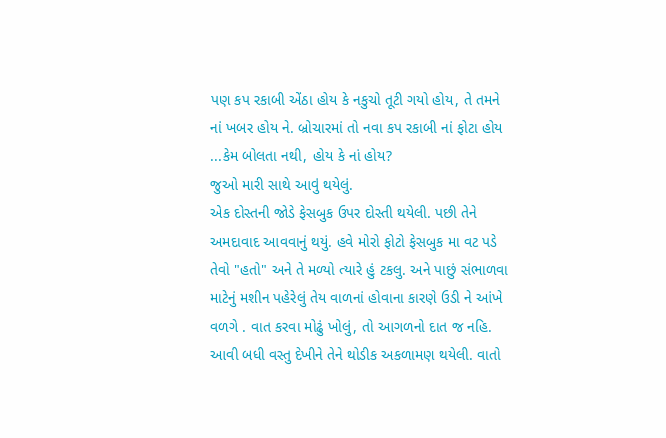પણ કપ રકાબી એંઠા હોય કે નકુચો તૂટી ગયો હોય, તે તમને નાં ખબર હોય ને. બ્રોચારમાં તો નવા કપ રકાબી નાં ફોટા હોય ...કેમ બોલતા નથી, હોય કે નાં હોય?
જુઓ મારી સાથે આવું થયેલું.
એક દોસ્તની જોડે ફેસબુક ઉપર દોસ્તી થયેલી. પછી તેને અમદાવાદ આવવાનું થયું. હવે મોરો ફોટો ફેસબુક મા વટ પડે તેવો "હતો" અને તે મળ્યો ત્યારે હું ટકલુ. અને પાછું સંભાળવા માટેનું મશીન પહેરેલું તેય વાળનાં હોવાના કારણે ઉડી ને આંખે વળગે . વાત કરવા મોઢું ખોલું, તો આગળનો દાત જ નહિ. આવી બધી વસ્તુ દેખીને તેને થોડીક અકળામણ થયેલી. વાતો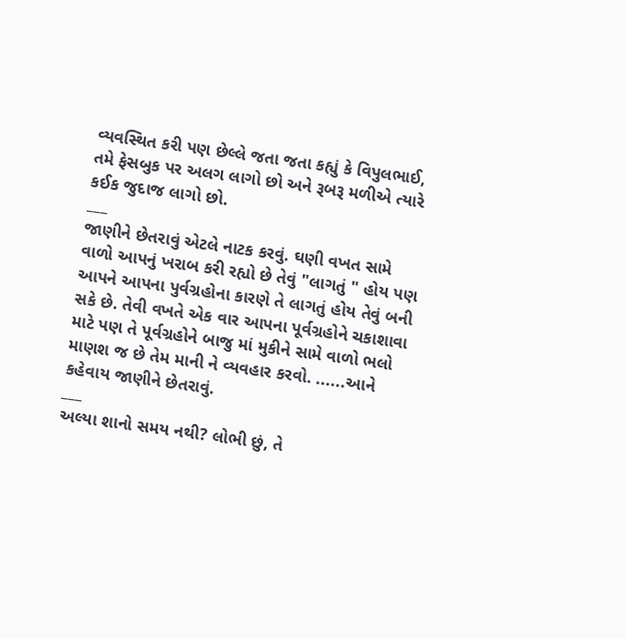વ્યવસ્થિત કરી પણ છેલ્લે જતા જતા કહ્યું કે વિપુલભાઈ, તમે ફેસબુક પર અલગ લાગો છો અને રૂબરૂ મળીએ ત્યારે કઈક જુદાજ લાગો છો.
___
જાણીને છેતરાવું એટલે નાટક કરવું. ઘણી વખત સામે વાળો આપનું ખરાબ કરી રહ્યો છે તેવું "લાગતું " હોય પણ આપને આપના પુર્વગ્રહોના કારણે તે લાગતું હોય તેવું બની સકે છે. તેવી વખતે એક વાર આપના પૂર્વગ્રહોને ચકાશાવા માટે પણ તે પૂર્વગ્રહોને બાજુ માં મુકીને સામે વાળો ભલો માણશ જ છે તેમ માની ને વ્યવહાર કરવો. ......આને કહેવાય જાણીને છેતરાવું.
___
અલ્યા શાનો સમય નથી? લોભી છું, તે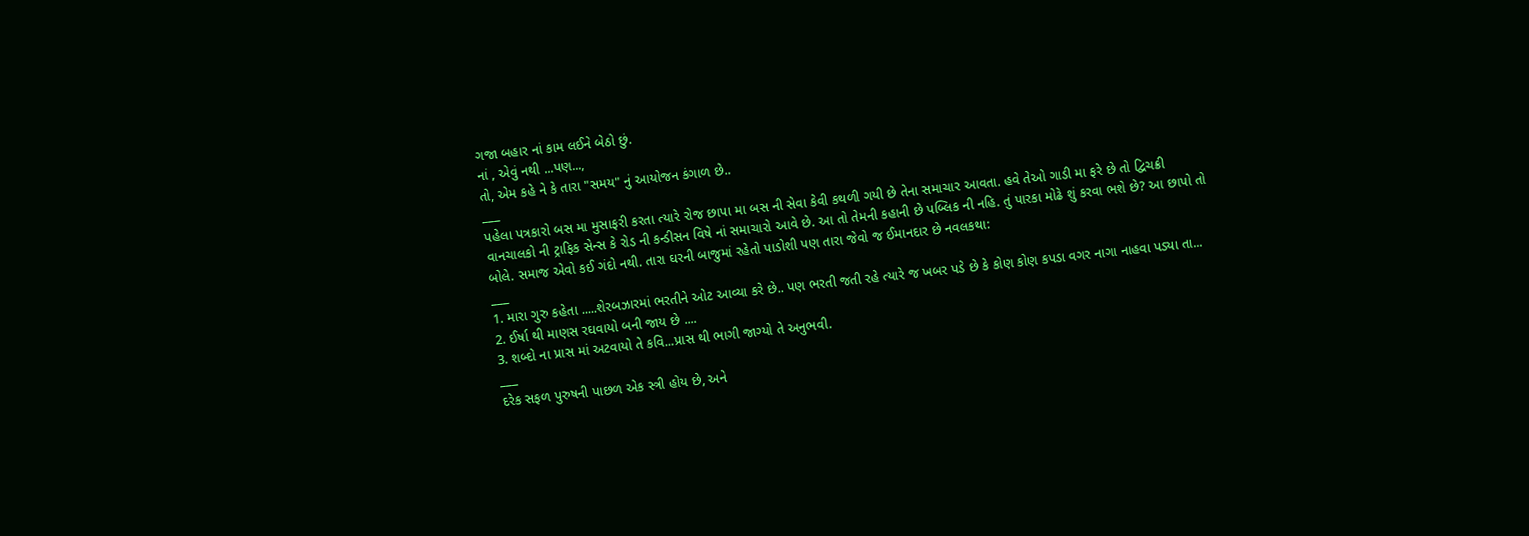ગજા બહાર નાં કામ લઈને બેઠો છું.
નાં , એવું નથી ...પણ...,
તો, એમ કહે ને કે તારા "સમય" નું આયોજન કંગાળ છે..
___
પહેલા પત્રકારો બસ મા મુસાફરી કરતા ત્યારે રોજ છાપા મા બસ ની સેવા કેવી કથળી ગયી છે તેના સમાચાર આવતા. હવે તેઓ ગાડી મા ફરે છે તો દ્વિચક્રી વાનચાલકો ની ટ્રાફિક સેન્સ કે રોડ ની કન્ડીસન વિષે નાં સમાચારો આવે છે. આ તો તેમની કહાની છે પબ્લિક ની નહિ. તું પારકા મોઢે શું કરવા ભશે છે? આ છાપો તો બોલે. સમાજ એવો કઈ ગંદો નથી. તારા ઘરની બાજુમાં રહેતો પાડોશી પણ તારા જેવો જ ઈમાનદાર છે નવલકથા:
___
1. મારા ગુરુ કહેતા .....શેરબઝારમાં ભરતીને ઓટ આવ્યા કરે છે.. પણ ભરતી જતી રહે ત્યારે જ ખબર પડે છે કે કોણ કોણ કપડા વગર નાગા નાહવા પડ્યા તા...
2. ઈર્ષા થી માણસ રઘવાયો બની જાય છે ....
3. શબ્દો ના પ્રાસ માં અટવાયો તે કવિ...પ્રાસ થી ભાગી જાગ્યો તે અનુભવી.
___
દરેક સફળ પુરુષની પાછળ એક સ્ત્રી હોય છે, અને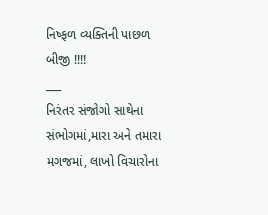નિષ્ફળ વ્યક્તિની પાછળ બીજી !!!!
___
નિરંતર સંજોગો સાથેના સંભોગમાં,મારા અને તમારા મગજમાં, લાખો વિચારોના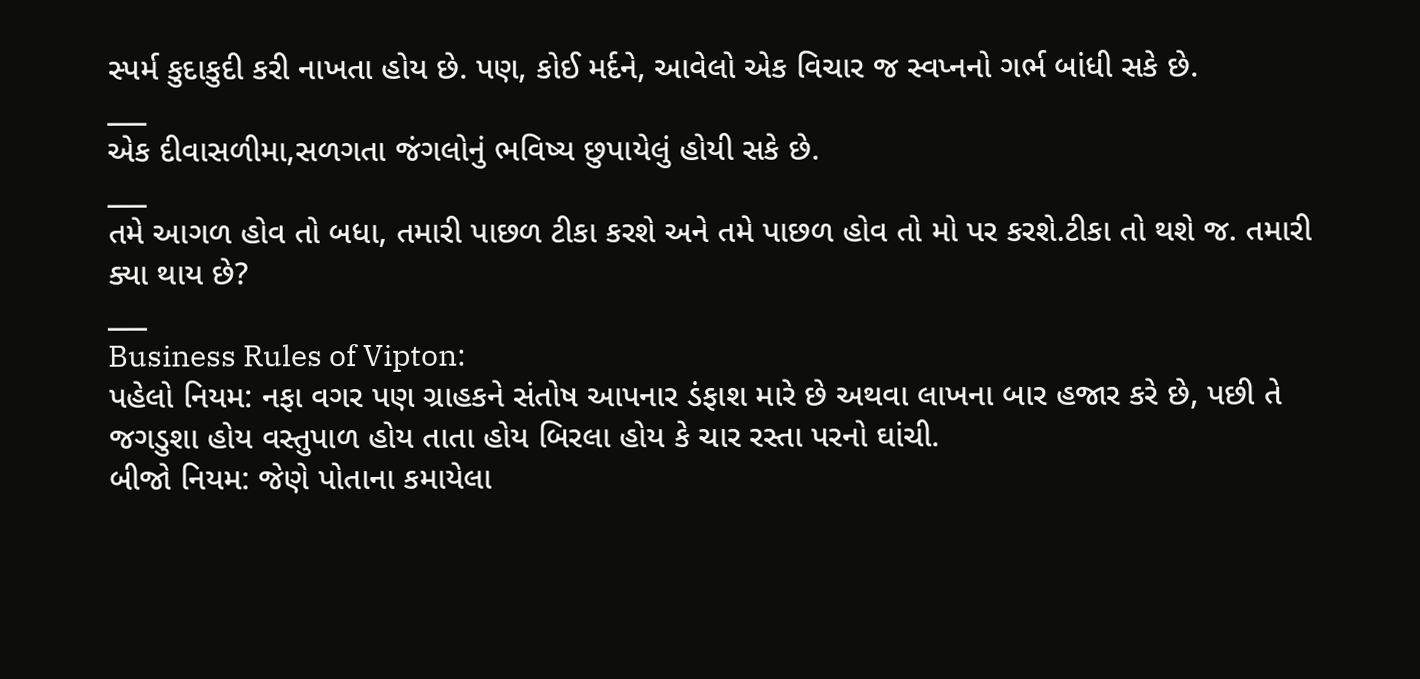સ્પર્મ કુદાકુદી કરી નાખતા હોય છે. પણ, કોઈ મર્દને, આવેલો એક વિચાર જ સ્વપ્નનો ગર્ભ બાંધી સકે છે.
___
એક દીવાસળીમા,સળગતા જંગલોનું ભવિષ્ય છુપાયેલું હોયી સકે છે.
___
તમે આગળ હોવ તો બધા, તમારી પાછળ ટીકા કરશે અને તમે પાછળ હોવ તો મો પર કરશે.ટીકા તો થશે જ. તમારી ક્યા થાય છે?
___
Business Rules of Vipton:
પહેલો નિયમ: નફા વગર પણ ગ્રાહકને સંતોષ આપનાર ડંફાશ મારે છે અથવા લાખના બાર હજાર કરે છે, પછી તે જગડુશા હોય વસ્તુપાળ હોય તાતા હોય બિરલા હોય કે ચાર રસ્તા પરનો ઘાંચી.
બીજો નિયમ: જેણે પોતાના કમાયેલા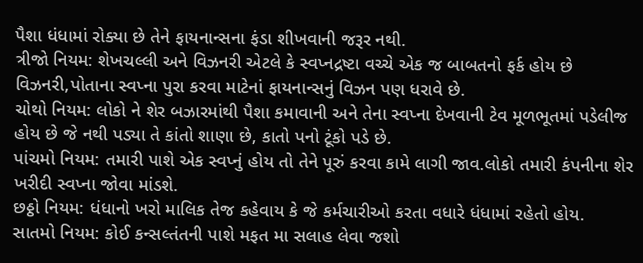પૈશા ધંધામાં રોક્યા છે તેને ફાયનાન્સના ફંડા શીખવાની જરૂર નથી.
ત્રીજો નિયમ: શેખચલ્લી અને વિઝનરી એટલે કે સ્વપ્નદ્રષ્ટા વચ્ચે એક જ બાબતનો ફર્ક હોય છે વિઝનરી,પોતાના સ્વપ્ના પુરા કરવા માટેનાં ફાયનાન્સનું વિઝન પણ ધરાવે છે.
ચોથો નિયમ: લોકો ને શેર બઝારમાંથી પૈશા કમાવાની અને તેના સ્વપ્ના દેખવાની ટેવ મૂળભૂતમાં પડેલીજ હોય છે જે નથી પડ્યા તે કાંતો શાણા છે, કાતો પનો ટૂંકો પડે છે.
પાંચમો નિયમ: તમારી પાશે એક સ્વપ્નું હોય તો તેને પૂરું કરવા કામે લાગી જાવ.લોકો તમારી કંપનીના શેર ખરીદી સ્વપ્ના જોવા માંડશે.
છઠ્ઠો નિયમ: ધંધાનો ખરો માલિક તેજ કહેવાય કે જે કર્મચારીઓ કરતા વધારે ધંધામાં રહેતો હોય.
સાતમો નિયમ: કોઈ કન્સલ્તંતની પાશે મફત મા સલાહ લેવા જશો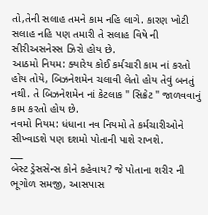તો,તેની સલાહ તમને કામ નહિ લાગે. કારણ ખોટી સલાહ નહિ પણ તમારી તે સલાહ વિષે ની સીરીઅસનેસ્સ ઝિરો હોય છે.
આઠમો નિયમ: ક્યારેય કોઈ કર્મચારી કામ નાં કરતો હોય તોયે, બિઝનેશમેન ચલાવી લેતો હોય તેવું બનતું નથી. તે બિઝનેશમેન નાં કેટલાક " સિક્રેટ " જાળવવાનું કામ કરતો હોય છે.
નવમો નિયમ: ધંધાના નવ નિયમો તે કર્મચારીઓને સીખ્વાડશે પણ દશમો પોતાની પાશે રાખશે.
___
બેસ્ટ ડ્રેસસેન્સ કોને કહેવાય? જે પોતાના શરીર ની ભૂગોળ સમજી, આસપાસ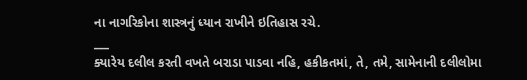ના નાગરિકોના શાસ્ત્રનું ધ્યાન રાખીને ઇતિહાસ રચે.
___
ક્યારેય દલીલ કરતી વખતે બરાડા પાડવા નહિ, હકીકતમાં, તે, તમે, સામેનાની દલીલોમા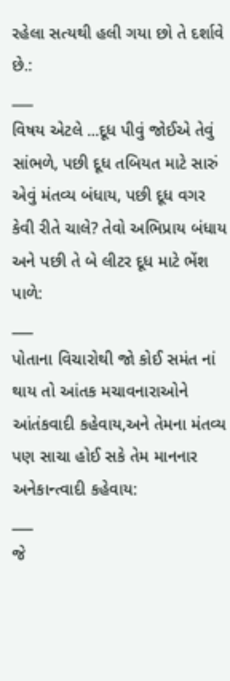રહેલા સત્યથી હલી ગયા છો તે દર્શાવે છે.:
___
વિષય એટલે ...દૂધ પીવું જોઈએ તેવું સાંભળે, પછી દૂધ તબિયત માટે સારું એવું મંતવ્ય બંધાય, પછી દૂધ વગર કેવી રીતે ચાલે? તેવો અભિપ્રાય બંધાય અને પછી તે બે લીટર દૂધ માટે ભેંશ પાળે:
___
પોતાના વિચારોથી જો કોઈ સમંત નાં થાય તો આંતક મચાવનારાઓને આંતંકવાદી કહેવાય,અને તેમના મંતવ્ય પણ સાચા હોઈ સકે તેમ માનનાર અનેકાન્ત્વાદી કહેવાય:
___
જે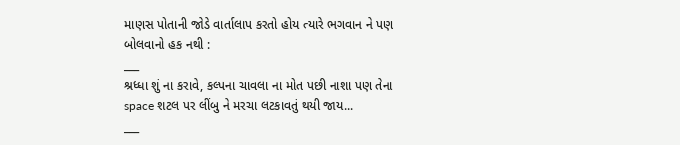માણસ પોતાની જોડે વાર્તાલાપ કરતો હોય ત્યારે ભગવાન ને પણ બોલવાનો હક નથી :
___
શ્રધ્ધા શું ના કરાવે, કલ્પના ચાવલા ના મોત પછી નાશા પણ તેના space શટલ પર લીંબુ ને મરચા લટકાવતું થયી જાય...
___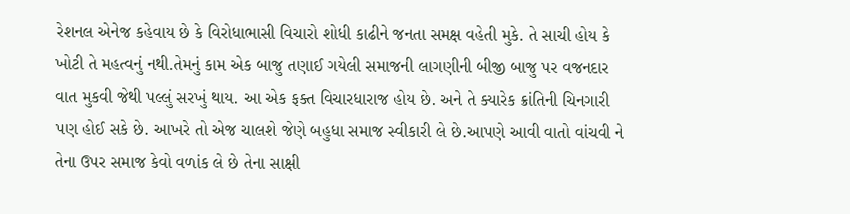રેશનલ એનેજ કહેવાય છે કે વિરોધાભાસી વિચારો શોધી કાઢીને જનતા સમક્ષ વહેતી મુકે. તે સાચી હોય કે ખોટી તે મહત્વનું નથી.તેમનું કામ એક બાજુ તણાઈ ગયેલી સમાજની લાગણીની બીજી બાજુ પર વજનદાર વાત મુકવી જેથી પલ્લું સરખું થાય. આ એક ફક્ત વિચારધારાજ હોય છે. અને તે ક્યારેક ક્રાંતિની ચિનગારી પણ હોઈ સકે છે. આખરે તો એજ ચાલશે જેણે બહુધા સમાજ સ્વીકારી લે છે.આપણે આવી વાતો વાંચવી ને તેના ઉપર સમાજ કેવો વળાંક લે છે તેના સાક્ષી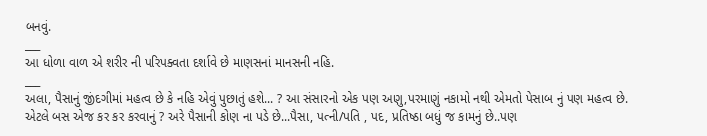બનવું.
___
આ ધોળા વાળ એ શરીર ની પરિપક્વતા દર્શાવે છે માણસનાં માનસની નહિ.
___
અલા, પૈસાનું જીંદગીમાં મહત્વ છે કે નહિ એવું પુછાતું હશે... ? આ સંસારનો એક પણ અણુ,પરમાણું નકામો નથી એમતો પેસાબ નું પણ મહત્વ છે. એટલે બસ એજ કર કર કરવાનું ? અરે પૈસાની કોણ ના પડે છે...પૈસા, પત્ની/પતિ , પદ, પ્રતિષ્ઠા બધું જ કામનું છે..પણ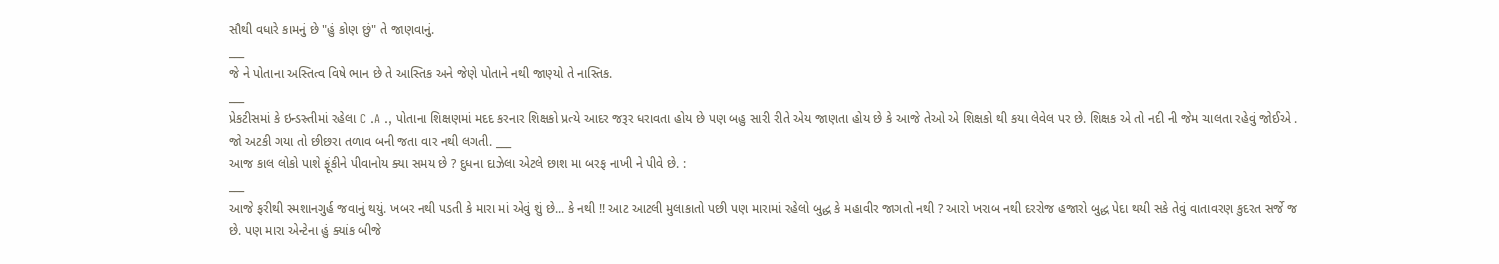સૌથી વધારે કામનું છે "હું કોણ છું" તે જાણવાનું.
___
જે ને પોતાના અસ્તિત્વ વિષે ભાન છે તે આસ્તિક અને જેણે પોતાને નથી જાણ્યો તે નાસ્તિક.
___
પ્રેકટીસમાં કે ઇન્ડસ્ર્તીમાં રહેલા C .A ., પોતાના શિક્ષણમાં મદદ કરનાર શિક્ષકો પ્રત્યે આદર જરૂર ધરાવતા હોય છે પણ બહુ સારી રીતે એય જાણતા હોય છે કે આજે તેઓ એ શિક્ષકો થી કયા લેવેલ પર છે. શિક્ષક એ તો નદી ની જેમ ચાલતા રહેવું જોઈએ . જો અટકી ગયા તો છીછરા તળાવ બની જતા વાર નથી લગતી. ___
આજ કાલ લોકો પાશે ફૂંકીને પીવાનોય ક્યા સમય છે ? દુધના દાઝેલા એટલે છાશ મા બરફ નાખી ને પીવે છે. :
___
આજે ફરીથી સ્મશાનગુર્હ જવાનું થયું. ખબર નથી પડતી કે મારા માં એવું શું છે... કે નથી !! આટ આટલી મુલાકાતો પછી પણ મારામાં રહેલો બુદ્ધ કે મહાવીર જાગતો નથી ? આરો ખરાબ નથી દરરોજ હજારો બુદ્ધ પેદા થયી સકે તેવું વાતાવરણ કુદરત સર્જે જ છે. પણ મારા એન્ટેના હું ક્યાંક બીજે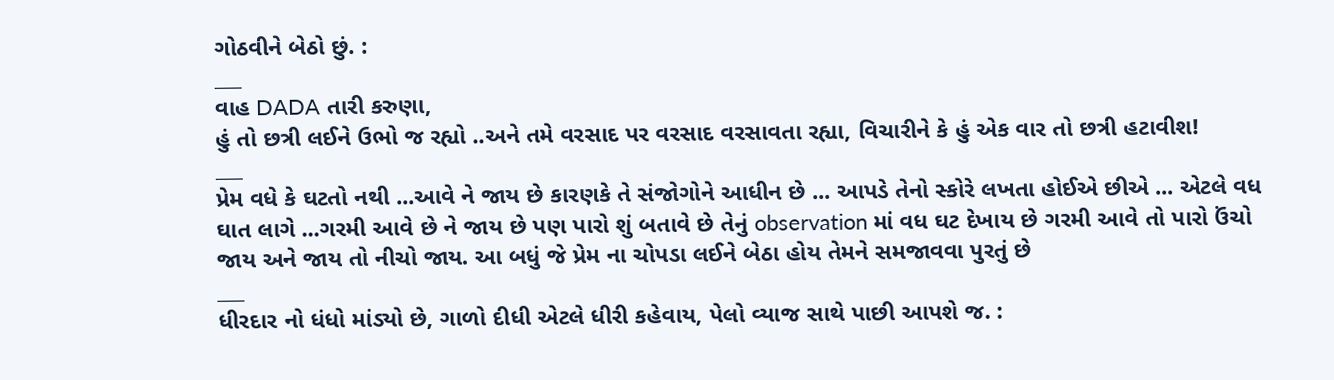ગોઠવીને બેઠો છું. :
___
વાહ DADA તારી કરુણા,
હું તો છત્રી લઈને ઉભો જ રહ્યો ..અને તમે વરસાદ પર વરસાદ વરસાવતા રહ્યા, વિચારીને કે હું એક વાર તો છત્રી હટાવીશ!
___
પ્રેમ વધે કે ઘટતો નથી ...આવે ને જાય છે કારણકે તે સંજોગોને આધીન છે ... આપડે તેનો સ્કોરે લખતા હોઈએ છીએ ... એટલે વધ ઘાત લાગે ...ગરમી આવે છે ને જાય છે પણ પારો શું બતાવે છે તેનું observation માં વધ ઘટ દેખાય છે ગરમી આવે તો પારો ઉંચો જાય અને જાય તો નીચો જાય. આ બધું જે પ્રેમ ના ચોપડા લઈને બેઠા હોય તેમને સમજાવવા પુરતું છે
___
ધીરદાર નો ધંધો માંડ્યો છે, ગાળો દીધી એટલે ધીરી કહેવાય, પેલો વ્યાજ સાથે પાછી આપશે જ. :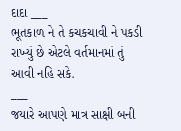દાદા ___
ભૂતકાળ ને તે કચકચાવી ને પકડી રાખ્યું છે એટલે વર્તમાનમાં તું આવી નહિ સકે.
___
જયારે આપણે માત્ર સાક્ષી બની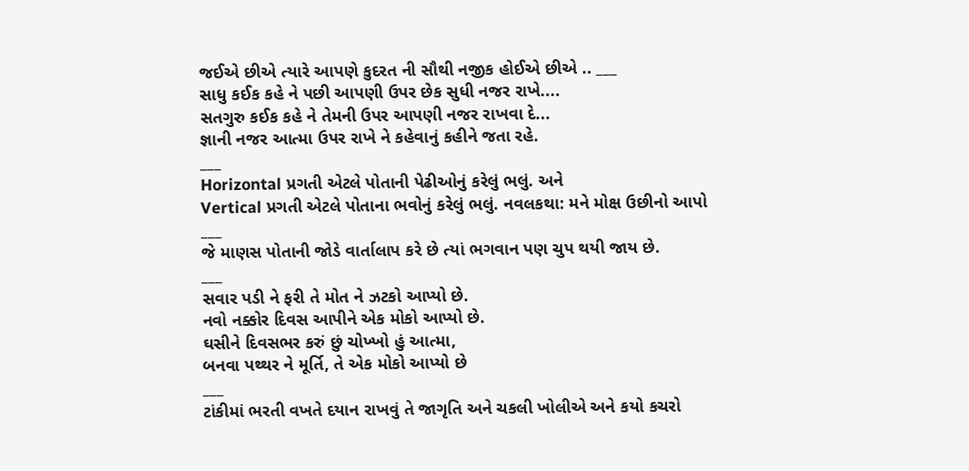જઈએ છીએ ત્યારે આપણે કુદરત ની સૌથી નજીક હોઈએ છીએ .. ___
સાધુ કઈક કહે ને પછી આપણી ઉપર છેક સુધી નજર રાખે....
સતગુરુ કઈક કહે ને તેમની ઉપર આપણી નજર રાખવા દે...
જ્ઞાની નજર આત્મા ઉપર રાખે ને કહેવાનું કહીને જતા રહે.
___
Horizontal પ્રગતી એટલે પોતાની પેઢીઓનું કરેલું ભલું. અને
Vertical પ્રગતી એટલે પોતાના ભવોનું કરેલું ભલું. નવલકથા: મને મોક્ષ ઉછીનો આપો
___
જે માણસ પોતાની જોડે વાર્તાલાપ કરે છે ત્યાં ભગવાન પણ ચુપ થયી જાય છે.
___
સવાર પડી ને ફરી તે મોત ને ઝટકો આપ્યો છે.
નવો નક્કોર દિવસ આપીને એક મોકો આપ્યો છે.
ઘસીને દિવસભર કરું છું ચોખ્ખો હું આત્મા,
બનવા પથ્થર ને મૂર્તિ, તે એક મોકો આપ્યો છે
___
ટાંકીમાં ભરતી વખતે દયાન રાખવું તે જાગૃતિ અને ચકલી ખોલીએ અને કયો કચરો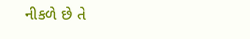નીકળે છે તે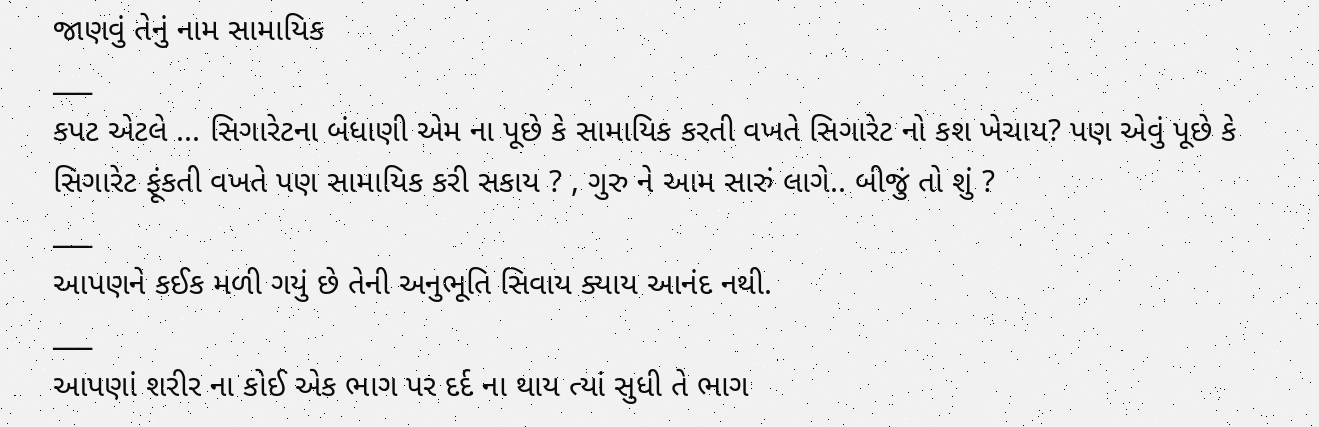જાણવું તેનું નામ સામાયિક
___
કપટ એટલે ... સિગારેટના બંધાણી એમ ના પૂછે કે સામાયિક કરતી વખતે સિગારેટ નો કશ ખેચાય? પણ એવું પૂછે કે સિગારેટ ફૂંકતી વખતે પણ સામાયિક કરી સકાય ? , ગુરુ ને આમ સારું લાગે.. બીજું તો શું ?
___
આપણને કઈક મળી ગયું છે તેની અનુભૂતિ સિવાય ક્યાય આનંદ નથી.
___
આપણાં શરીર ના કોઈ એક ભાગ પર દર્દ ના થાય ત્યાં સુધી તે ભાગ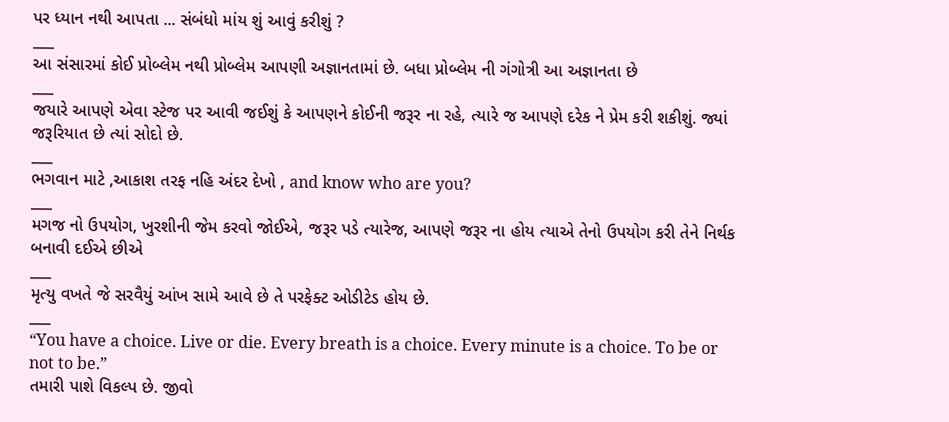પર ધ્યાન નથી આપતા ... સંબંધો માંય શું આવું કરીશું ?
___
આ સંસારમાં કોઈ પ્રોબ્લેમ નથી પ્રોબ્લેમ આપણી અજ્ઞાનતામાં છે. બધા પ્રોબ્લેમ ની ગંગોત્રી આ અજ્ઞાનતા છે
___
જયારે આપણે એવા સ્ટેજ પર આવી જઈશું કે આપણને કોઈની જરૂર ના રહે, ત્યારે જ આપણે દરેક ને પ્રેમ કરી શકીશું. જ્યાં જરૂરિયાત છે ત્યાં સોદો છે.
___
ભગવાન માટે ,આકાશ તરફ નહિ અંદર દેખો , and know who are you?
___
મગજ નો ઉપયોગ, ખુરશીની જેમ કરવો જોઈએ, જરૂર પડે ત્યારેજ, આપણે જરૂર ના હોય ત્યાએ તેનો ઉપયોગ કરી તેને નિર્થક બનાવી દઈએ છીએ
___
મૃત્યુ વખતે જે સરવૈયું આંખ સામે આવે છે તે પરફેક્ટ ઓડીટેડ હોય છે.
___
“You have a choice. Live or die. Every breath is a choice. Every minute is a choice. To be or not to be.”
તમારી પાશે વિકલ્પ છે. જીવો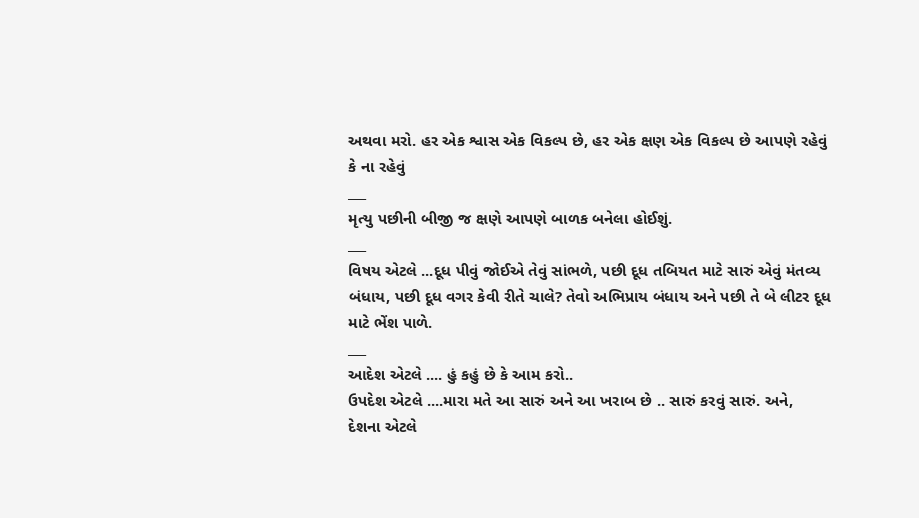અથવા મરો. હર એક શ્વાસ એક વિકલ્પ છે, હર એક ક્ષણ એક વિકલ્પ છે આપણે રહેવું કે ના રહેવું
___
મૃત્યુ પછીની બીજી જ ક્ષણે આપણે બાળક બનેલા હોઈશું.
___
વિષય એટલે ...દૂધ પીવું જોઈએ તેવું સાંભળે, પછી દૂધ તબિયત માટે સારું એવું મંતવ્ય બંધાય, પછી દૂધ વગર કેવી રીતે ચાલે? તેવો અભિપ્રાય બંધાય અને પછી તે બે લીટર દૂધ માટે ભેંશ પાળે.
___
આદેશ એટલે .... હું કહું છે કે આમ કરો..
ઉપદેશ એટલે ....મારા મતે આ સારું અને આ ખરાબ છે .. સારું કરવું સારું. અને,
દેશના એટલે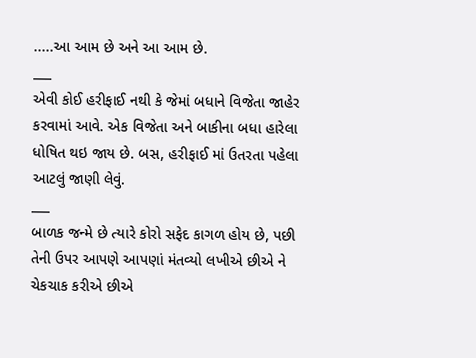.....આ આમ છે અને આ આમ છે.
___
એવી કોઈ હરીફાઈ નથી કે જેમાં બધાને વિજેતા જાહેર કરવામાં આવે. એક વિજેતા અને બાકીના બધા હારેલા ધોષિત થઇ જાય છે. બસ, હરીફાઈ માં ઉતરતા પહેલા આટલું જાણી લેવું.
___
બાળક જન્મે છે ત્યારે કોરો સફેદ કાગળ હોય છે, પછી તેની ઉપર આપણે આપણાં મંતવ્યો લખીએ છીએ ને ચેકચાક કરીએ છીએ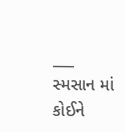___
સ્મસાન માં કોઈને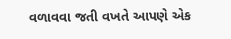વળાવવા જતી વખતે આપણે એક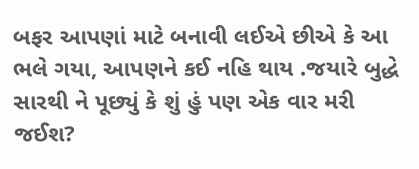બફર આપણાં માટે બનાવી લઈએ છીએ કે આ ભલે ગયા, આપણને કઈ નહિ થાય .જયારે બુદ્ધે સારથી ને પૂછ્યું કે શું હું પણ એક વાર મરી જઈશ?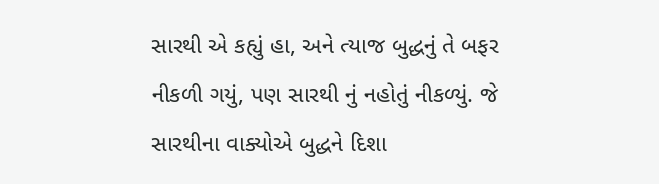સારથી એ કહ્યું હા, અને ત્યાજ બુદ્ધનું તે બફર નીકળી ગયું, પણ સારથી નું નહોતું નીકળ્યું. જે સારથીના વાક્યોએ બુદ્ધને દિશા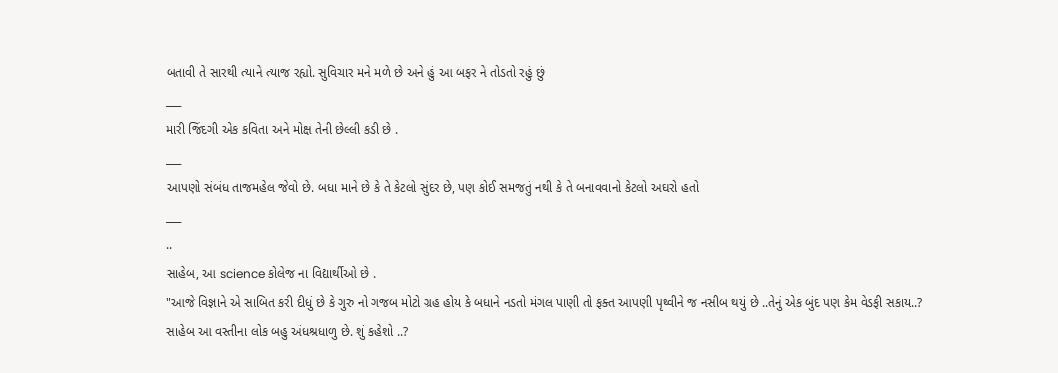બતાવી તે સારથી ત્યાને ત્યાજ રહ્યો. સુવિચાર મને મળે છે અને હું આ બફર ને તોડતો રહું છું
___
મારી જિંદગી એક કવિતા અને મોક્ષ તેની છેલ્લી કડી છે .
___
આપણો સંબંધ તાજમહેલ જેવો છે. બધા માને છે કે તે કેટલો સુંદર છે, પણ કોઈ સમજતું નથી કે તે બનાવવાનો કેટલો અઘરો હતો
___
..
સાહેબ, આ science કોલેજ ના વિદ્યાર્થીઓ છે .
"આજે વિજ્ઞાને એ સાબિત કરી દીધું છે કે ગુરુ નો ગજબ મોટો ગ્રહ હોય કે બધાને નડતો મંગલ પાણી તો ફક્ત આપણી પૃથ્વીને જ નસીબ થયું છે ..તેનું એક બુંદ પણ કેમ વેડફી સકાય..?
સાહેબ આ વસ્તીના લોક બહુ અંધશ્રધાળુ છે. શું કહેશો ..?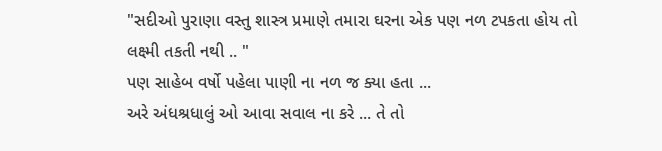"સદીઓ પુરાણા વસ્તુ શાસ્ત્ર પ્રમાણે તમારા ઘરના એક પણ નળ ટપકતા હોય તો લક્ષ્મી તકતી નથી .. "
પણ સાહેબ વર્ષો પહેલા પાણી ના નળ જ ક્યા હતા ...
અરે અંધશ્રધાલું ઓ આવા સવાલ ના કરે ... તે તો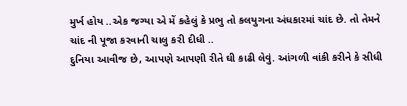મુર્ખ હોય ..એક જગ્યા એ મેં કહેલું કે પ્રભુ તો કલયુગના અંધકારમાં ચાંદ છે. તો તેમને ચાંદ ની પૂજા કરવાની ચાલુ કરી દીધી ..
દુનિયા આવીજ છે, આપણે આપણી રીતે ઘી કાઢી લેવું. આંગળી વાંકી કરીને કે સીધી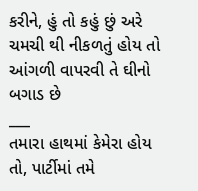કરીને, હું તો કહું છું અરે ચમચી થી નીકળતું હોય તો આંગળી વાપરવી તે ઘીનો બગાડ છે
___
તમારા હાથમાં કેમેરા હોય તો, પાર્ટીમાં તમે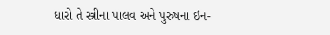ધારો તે સ્ત્રીના પાલવ અને પુરુષના ઇન-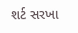શર્ટ સરખા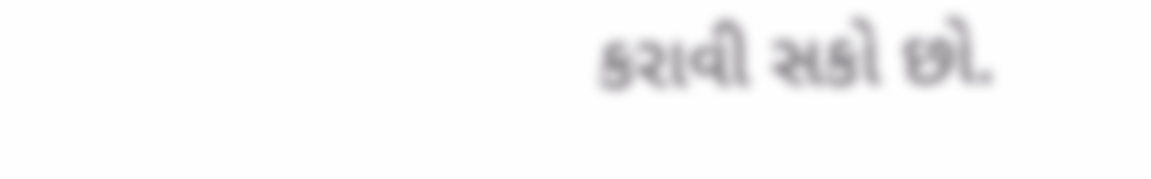કરાવી સકો છો.